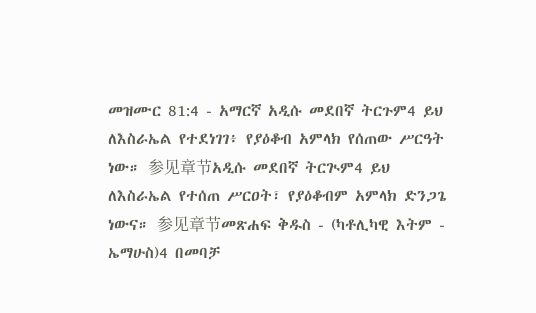መዝሙር 81:4 - አማርኛ አዲሱ መደበኛ ትርጉም4 ይህ ለእስራኤል የተደነገገ፥ የያዕቆብ አምላክ የሰጠው ሥርዓት ነው። 参见章节አዲሱ መደበኛ ትርጒም4 ይህ ለእስራኤል የተሰጠ ሥርዐት፣ የያዕቆብም አምላክ ድንጋጌ ነውና። 参见章节መጽሐፍ ቅዱስ - (ካቶሊካዊ እትም - ኤማሁስ)4 በመባቻ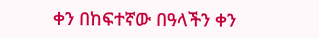ቀን በከፍተኛው በዓላችን ቀን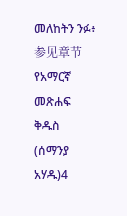መለከትን ንፉ፥ 参见章节የአማርኛ መጽሐፍ ቅዱስ (ሰማንያ አሃዱ)4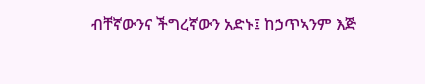ብቸኛውንና ችግረኛውን አድኑ፤ ከኃጥኣንም እጅ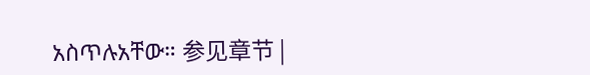አስጥሉአቸው። 参见章节 |